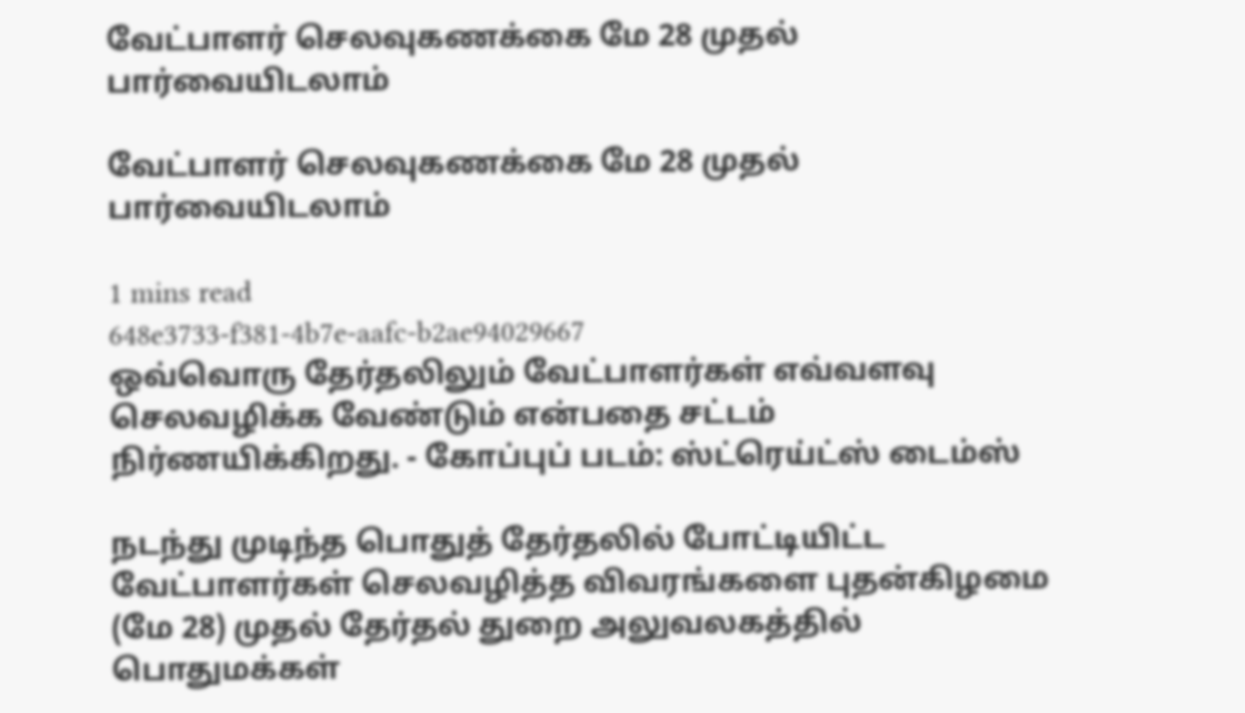வேட்பாளர் செலவுகணக்கை மே 28 முதல் பார்வையிடலாம்

வேட்பாளர் செலவுகணக்கை மே 28 முதல் பார்வையிடலாம்

1 mins read
648e3733-f381-4b7e-aafc-b2ae94029667
ஒவ்வொரு தேர்தலிலும் வேட்பாளர்கள் எவ்வளவு செலவழிக்க வேண்டும் என்பதை சட்டம் நிர்ணயிக்கிறது. - கோப்புப் படம்: ஸ்ட்ரெய்ட்ஸ் டைம்ஸ்

நடந்து முடிந்த பொதுத் தேர்தலில் போட்டியிட்ட வேட்பாளர்கள் செலவழித்த விவரங்களை புதன்கிழமை (மே 28) முதல் தேர்தல் துறை அலுவலகத்தில் பொதுமக்கள்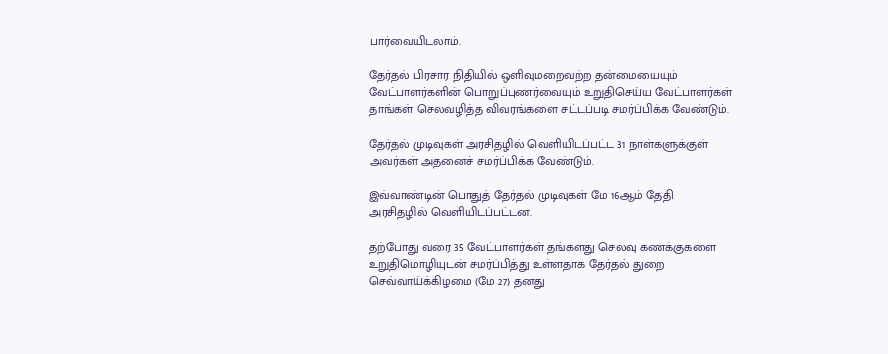பார்வையிடலாம்.

தேர்தல் பிரசார நிதியில் ஒளிவுமறைவற்ற தன்மையையும் வேட்பாளர்களின் பொறுப்புணர்வையும் உறுதிசெய்ய வேட்பாளர்கள் தாங்கள் செலவழித்த விவரங்களை சட்டப்படி சமர்ப்பிக்க வேண்டும்.

தேர்தல் முடிவுகள் அரசிதழில் வெளியிடப்பட்ட 31 நாள்களுக்குள் அவர்கள் அதனைச் சமர்ப்பிக்க வேண்டும்.

இவ்வாண்டின் பொதுத் தேர்தல் முடிவுகள் மே 16ஆம் தேதி அரசிதழில் வெளியிடப்பட்டன.

தற்போது வரை 35 வேட்பாளர்கள் தங்களது செலவு கணக்குகளை உறுதிமொழியுடன் சமர்ப்பித்து உள்ளதாக தேர்தல் துறை செவ்வாய்க்கிழமை (மே 27) தனது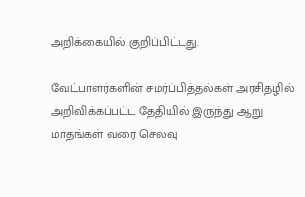அறிக்கையில் குறிப்பிட்டது.

வேட்பாளர்களின் சமர்ப்பித்தல்கள் அரசிதழில் அறிவிக்கப்பட்ட தேதியில் இருந்து ஆறு மாதங்கள் வரை செலவு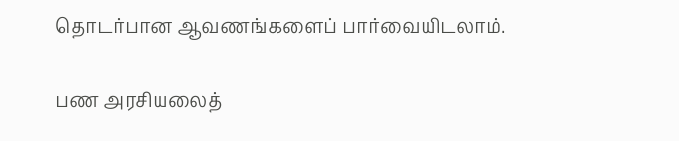தொடர்பான ஆவணங்களைப் பார்வையிடலாம்.

பண அரசியலைத்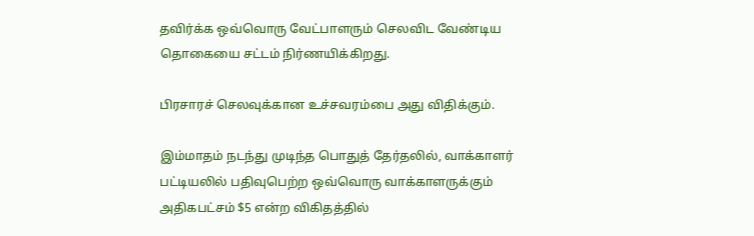தவிர்க்க ஒவ்வொரு வேட்பாளரும் செலவிட வேண்டிய தொகையை சட்டம் நிர்ணயிக்கிறது.

பிரசாரச் செலவுக்கான உச்சவரம்பை அது விதிக்கும்.

இம்மாதம் நடந்து முடிந்த பொதுத் தேர்தலில், வாக்காளர் பட்டியலில் பதிவுபெற்ற ஒவ்வொரு வாக்காளருக்கும் அதிகபட்சம் $5 என்ற விகிதத்தில்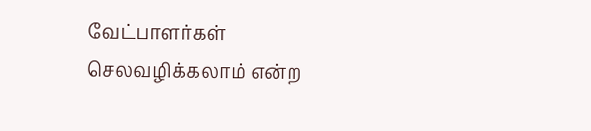வேட்பாளர்கள் செலவழிக்கலாம் என்ற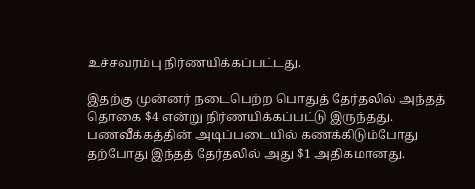உச்சவரம்பு நிர்ணயிக்கப்பட்டது.

இதற்கு முன்னர் நடைபெற்ற பொதுத் தேர்தலில் அந்தத் தொகை $4 என்று நிர்ணயிக்கப்பட்டு இருந்தது. பணவீக்கத்தின் அடிப்படையில் கணக்கிடும்போது தற்போது இந்தத் தேர்தலில் அது $1 அதிகமானது.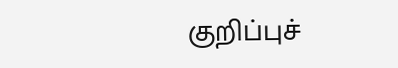குறிப்புச்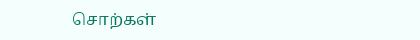சொற்கள்